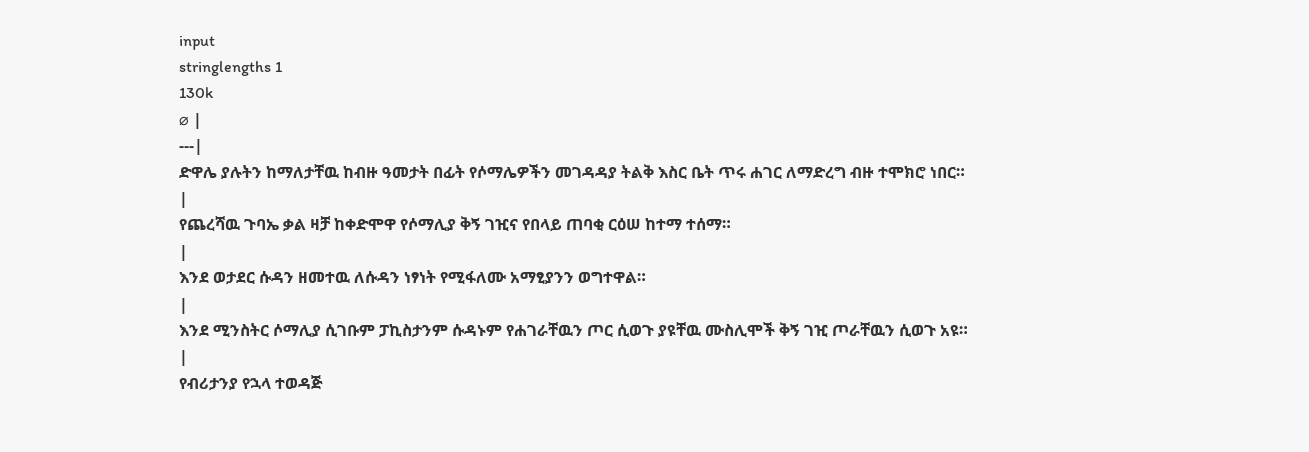input
stringlengths 1
130k
⌀ |
---|
ድዋሌ ያሉትን ከማለታቸዉ ከብዙ ዓመታት በፊት የሶማሌዎችን መገዳዳያ ትልቅ እስር ቤት ጥሩ ሐገር ለማድረግ ብዙ ተሞክሮ ነበር።
|
የጨረሻዉ ጉባኤ ቃል ዛቻ ከቀድሞዋ የሶማሊያ ቅኝ ገዢና የበላይ ጠባቂ ርዕሠ ከተማ ተሰማ።
|
እንደ ወታደር ሱዳን ዘመተዉ ለሱዳን ነፃነት የሚፋለሙ አማፂያንን ወግተዋል።
|
እንደ ሚንስትር ሶማሊያ ሲገቡም ፓኪስታንም ሱዳኑም የሐገራቸዉን ጦር ሲወጉ ያዩቸዉ ሙስሊሞች ቅኝ ገዢ ጦራቸዉን ሲወጉ አዩ።
|
የብሪታንያ የኋላ ተወዳጅ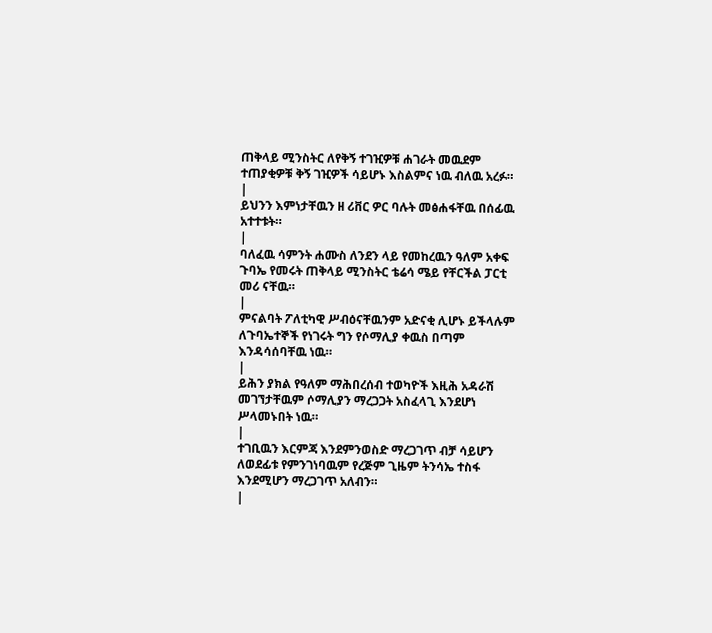ጠቅላይ ሚንስትር ለየቅኝ ተገዢዎቹ ሐገራት መዉደም ተጠያቂዎቹ ቅኝ ገዢዎች ሳይሆኑ እስልምና ነዉ ብለዉ አረፉ።
|
ይህንን እምነታቸዉን ዘ ሪቨር ዎር ባሉት መፅሐፋቸዉ በሰፊዉ አተተቱት።
|
ባለፈዉ ሳምንት ሐሙስ ለንደን ላይ የመከረዉን ዓለም አቀፍ ጉባኤ የመሩት ጠቅላይ ሚንስትር ቴሬሳ ሜይ የቸርችል ፓርቲ መሪ ናቸዉ።
|
ምናልባት ፖለቲካዊ ሥብዕናቸዉንም አድናቂ ሊሆኑ ይችላሉም ለጉባኤተኞች የነገሩት ግን የሶማሊያ ቀዉስ በጣም እንዳሳሰባቸዉ ነዉ።
|
ይሕን ያክል የዓለም ማሕበረሰብ ተወካዮች እዚሕ አዳራሽ መገኘታቸዉም ሶማሊያን ማረጋጋት አስፈላጊ እንደሆነ ሥላመኑበት ነዉ።
|
ተገቢዉን እርምጃ እንደምንወስድ ማረጋገጥ ብቻ ሳይሆን ለወደፊቱ የምንገነባዉም የረጅም ጊዜም ትንሳኤ ተስፋ እንደሚሆን ማረጋገጥ አለብን።
|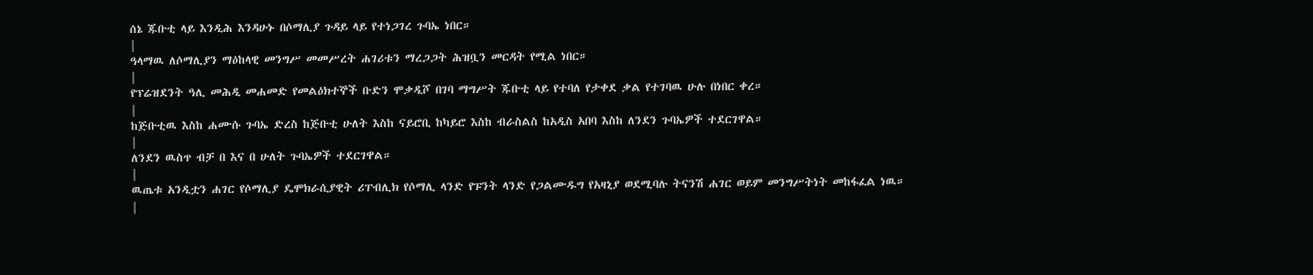ሰኔ ጁቡቲ ላይ እንዲሕ እንዳሁኑ በሶማሊያ ጉዳይ ላይ የተነጋገረ ጉባኤ ነበር።
|
ዓላማዉ ለሶማሊያን ማዕከላዊ መንግሥ መመሥረት ሐገሪቱን ማረጋጋት ሕዝቧን መርዳት የሚል ነበር።
|
የፕሬዝደንት ዓሊ መሕዲ መሐመድ የመልዕክተኞች ቡድን ሞቃዲሾ በገባ ማግሥት ጁቡቲ ላይ የተባለ የታቀደ ቃል የተገባዉ ሁሉ በነበር ቀረ።
|
ከጅቡቲዉ እስከ ሐሙሱ ጉባኤ ድረስ ከጅቡቲ ሁለት እስከ ናይሮቢ ከካይሮ እስከ ብራስልስ ከአዲስ አበባ እስከ ለንደን ጉባኤዎች ተደርገዋል።
|
ለንደን ዉስጥ ብቻ በ እና በ ሁለት ጉባኤዎች ተደርገዋል።
|
ዉጤቱ አንዲቷን ሐገር የሶማሊያ ዴሞክራሲያዊት ሪፐብሊክ የሶማሊ ላንድ የፑንት ላንድ የጋልሙዱግ የአዛኒያ ወደሚባሉ ትናንሽ ሐገር ወይም መንግሥትነት መከፋፈል ነዉ።
|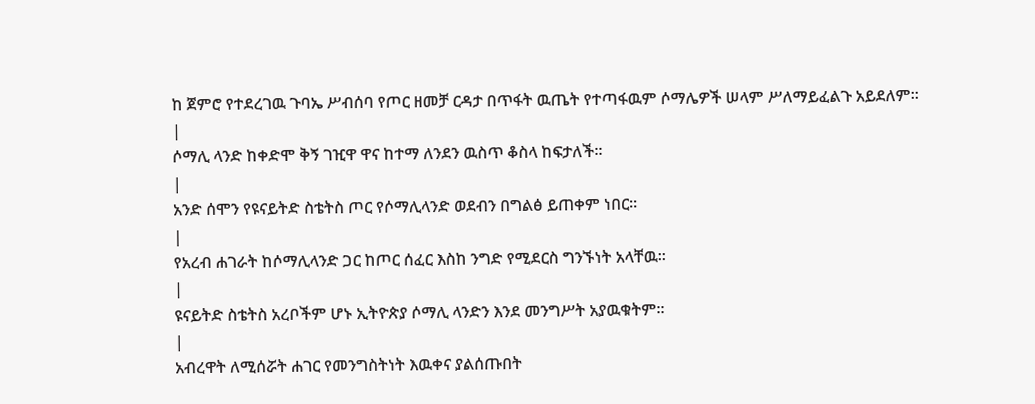ከ ጀምሮ የተደረገዉ ጉባኤ ሥብሰባ የጦር ዘመቻ ርዳታ በጥፋት ዉጤት የተጣፋዉም ሶማሌዎች ሠላም ሥለማይፈልጉ አይደለም።
|
ሶማሊ ላንድ ከቀድሞ ቅኝ ገዢዋ ዋና ከተማ ለንደን ዉስጥ ቆስላ ከፍታለች።
|
አንድ ሰሞን የዩናይትድ ስቴትስ ጦር የሶማሊላንድ ወደብን በግልፅ ይጠቀም ነበር።
|
የአረብ ሐገራት ከሶማሊላንድ ጋር ከጦር ሰፈር እስከ ንግድ የሚደርስ ግንኙነት አላቸዉ።
|
ዩናይትድ ስቴትስ አረቦችም ሆኑ ኢትዮጵያ ሶማሊ ላንድን እንደ መንግሥት አያዉቁትም።
|
አብረዋት ለሚሰሯት ሐገር የመንግስትነት እዉቀና ያልሰጡበት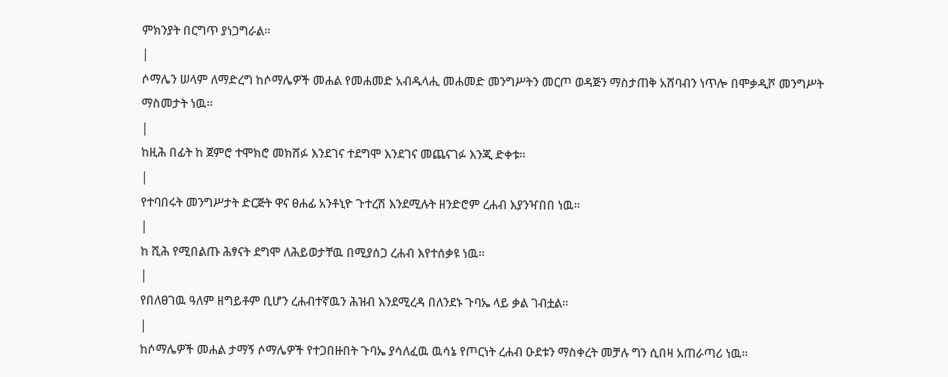ምክንያት በርግጥ ያነጋግራል።
|
ሶማሌን ሠላም ለማድረግ ከሶማሌዎች መሐል የመሐመድ አብዱላሒ መሐመድ መንግሥትን መርጦ ወዳጅን ማስታጠቅ አሸባብን ነጥሎ በሞቃዲሾ መንግሥት ማስመታት ነዉ።
|
ከዚሕ በፊት ከ ጀምሮ ተሞክሮ መክሸፉ እንደገና ተደግሞ እንደገና መጨናገፉ እንጂ ድቀቱ።
|
የተባበሩት መንግሥታት ድርጅት ዋና ፀሐፊ አንቶኒዮ ጉተረሽ እንደሚሉት ዘንድሮም ረሐብ እያንዣበበ ነዉ።
|
ከ ሺሕ የሚበልጡ ሕፃናት ደግሞ ለሕይወታቸዉ በሚያሰጋ ረሐብ እየተሰቃዩ ነዉ።
|
የበለፀገዉ ዓለም ዘግይቶም ቢሆን ረሐብተኛዉን ሕዝብ እንደሚረዳ በለንደኑ ጉባኤ ላይ ቃል ገብቷል።
|
ከሶማሌዎች መሐል ታማኝ ሶማሌዎች የተጋበዙበት ጉባኤ ያሳለፈዉ ዉሳኔ የጦርነት ረሐብ ዑደቱን ማስቀረት መቻሉ ግን ሲበዛ አጠራጣሪ ነዉ።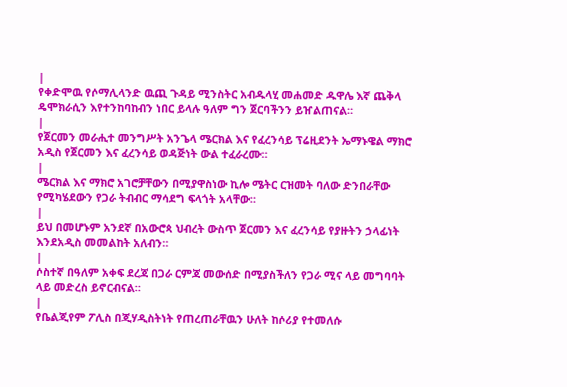|
የቀድሞዉ የሶማሊላንድ ዉጪ ጉዳይ ሚንስትር አብዱላሂ መሐመድ ዱዋሌ እኛ ጨቅላ ዴሞክራሲን እየተንከባከብን ነበር ይላሉ ዓለም ግን ጀርባችንን ይዠልጠናል።
|
የጀርመን መራሒተ መንግሥት አንጌላ ሜርክል እና የፈረንሳይ ፕሬዚደንት ኤማኑዌል ማክሮ አዲስ የጀርመን እና ፈረንሳይ ወዳጅነት ውል ተፈራረሙ።
|
ሜርክል እና ማክሮ አገሮቻቸውን በሚያዋስነው ኪሎ ሜትር ርዝመት ባለው ድንበራቸው የሚካሄደውን የጋራ ትብብር ማሳደግ ፍላጎት አላቸው።
|
ይህ በመሆኑም አንደኛ በአውሮጳ ህብረት ውስጥ ጀርመን እና ፈረንሳይ የያዙትን ኃላፊነት እንደአዲስ መመልከት አለብን።
|
ሶስተኛ በዓለም አቀፍ ደረጃ በጋራ ርምጃ መውሰድ በሚያስችለን የጋራ ሚና ላይ መግባባት ላይ መድረስ ይኖርብናል።
|
የቤልጂየም ፖሊስ በጂሃዲስትነት የጠረጠራቸዉን ሁለት ከሶሪያ የተመለሱ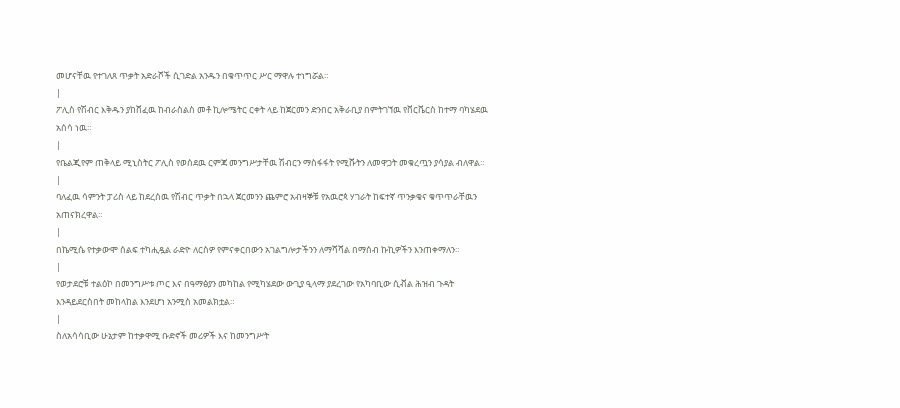መሆናቸዉ የተገለጸ ጥቃት አድራሾች ሲገድል አንዱን በቁጥጥር ሥር ማዋሉ ተነግሯል።
|
ፖሊስ የሽብር እቅዱን ያከሸፈዉ ከብራስልስ መቶ ኪሎሜትር ርቀት ላይ ከጀርመን ድንበር አቅራቢያ በምትገኘዉ የቨርቬርስ ከተማ ባካሄደዉ አሰሳ ነዉ።
|
የቤልጂየም ጠቅላይ ሚኒስትር ፖሊስ የወሰደዉ ርምጃ መንግሥታቸዉ ሽብርን ማስፋፋት የሚሹትን ለመዋጋት መቁረጧን ያሳያል ብለዋል።
|
ባለፈዉ ሳምንት ፓሪስ ላይ ከደረሰዉ የሽብር ጥቃት በኋላ ጀርመንን ጨምሮ አብዛኞቹ የአዉሮጳ ሃገራት ከፍተኛ ጥንቃቄና ቁጥጥራቸዉን አጠናክረዋል።
|
በኬሚሴ የተቃውሞ ሰልፍ ተካሒዷል ራድዮ ለርስዎ የምናቀርበውን አገልግሎታችንን ለማሻሻል በማሰብ ኩኪዎችን እንጠቀማለን።
|
የወታደሮቹ ተልዕኮ በመንግሥቱ ጦር እና በዓማፅያን መካከል የሚካሄደው ውጊያ ዒላማ ያደረገው የአካባቢው ሲቭል ሕዝብ ጉዳት እንዳይደርስበት መከላከል እንደሆነ አንሚስ አመልክቷል።
|
ስለአሳሳቢው ሁኔታም ከተቃዋሚ ቡድኖች መሪዎች እና ከመንግሥት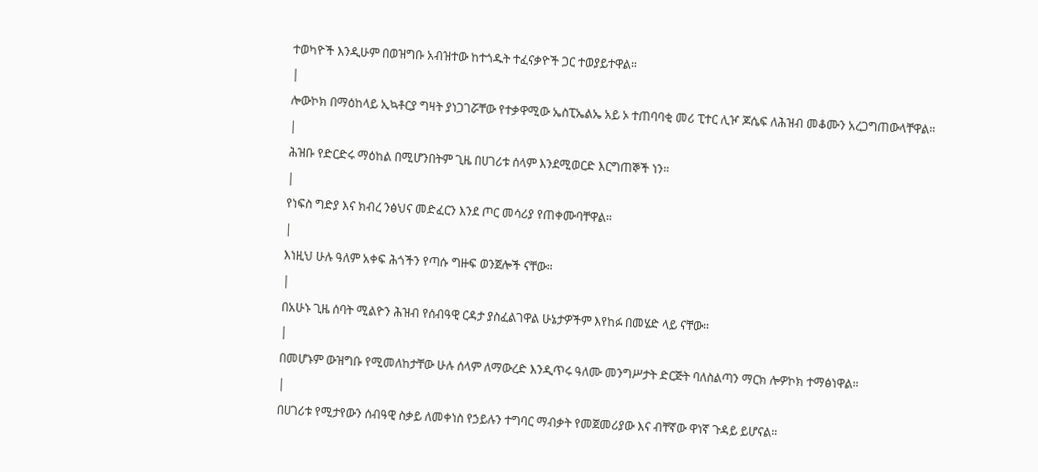ተወካዮች እንዲሁም በወዝግቡ አብዝተው ከተጎዱት ተፈናቃዮች ጋር ተወያይተዋል።
|
ሎውኮክ በማዕከላይ ኢኳቶርያ ግዛት ያነጋገሯቸው የተቃዋሚው ኤስፒኤልኤ አይ ኦ ተጠባባቂ መሪ ፒተር ሊዦ ጆሴፍ ለሕዝብ መቆሙን አረጋግጠውላቸዋል።
|
ሕዝቡ የድርድሩ ማዕከል በሚሆንበትም ጊዜ በሀገሪቱ ሰላም እንደሚወርድ እርግጠኞች ነን።
|
የነፍስ ግድያ እና ክብረ ንፅህና መድፈርን እንደ ጦር መሳሪያ የጠቀሙባቸዋል።
|
እነዚህ ሁሉ ዓለም አቀፍ ሕጎችን የጣሱ ግዙፍ ወንጀሎች ናቸው።
|
በአሁኑ ጊዜ ሰባት ሚልዮን ሕዝብ የሰብዓዊ ርዳታ ያስፈልገዋል ሁኔታዎችም እየከፉ በመሄድ ላይ ናቸው።
|
በመሆኑም ውዝግቡ የሚመለከታቸው ሁሉ ሰላም ለማውረድ እንዲጥሩ ዓለሙ መንግሥታት ድርጅት ባለስልጣን ማርክ ሎዎኮክ ተማፅነዋል።
|
በሀገሪቱ የሚታየውን ሰብዓዊ ስቃይ ለመቀነስ የኃይሉን ተግባር ማብቃት የመጀመሪያው እና ብቸኛው ዋነኛ ጉዳይ ይሆናል።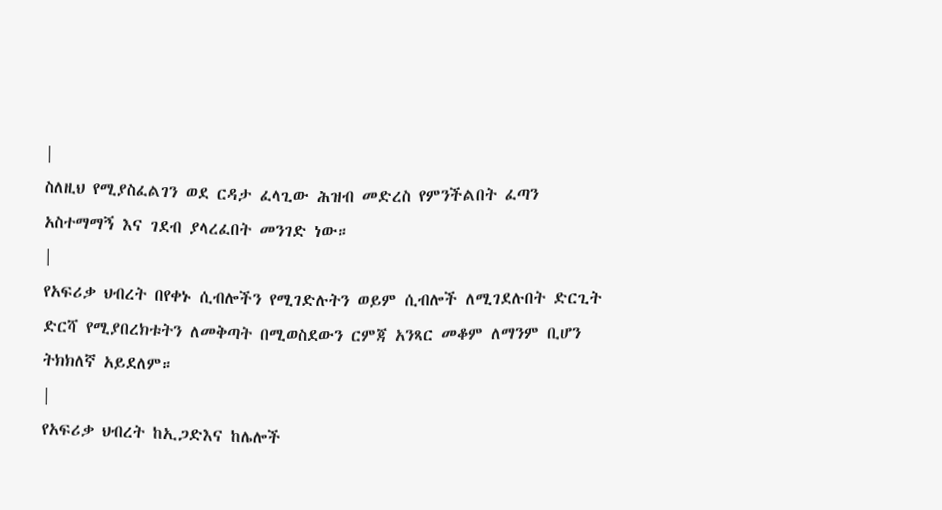|
ስለዚህ የሚያስፈልገን ወደ ርዳታ ፈላጊው ሕዝብ መድረስ የምንችልበት ፈጣን አስተማማኝ እና ገደብ ያላረፈበት መንገድ ነው።
|
የአፍሪቃ ህብረት በየቀኑ ሲብሎችን የሚገድሉትን ወይም ሲብሎች ለሚገደሉበት ድርጊት ድርሻ የሚያበረክቱትን ለመቅጣት በሚወስደውን ርምጃ አንጻር መቆም ለማንም ቢሆን ትክክለኛ አይደለም።
|
የአፍሪቃ ህብረት ከኢጋድእና ከሌሎች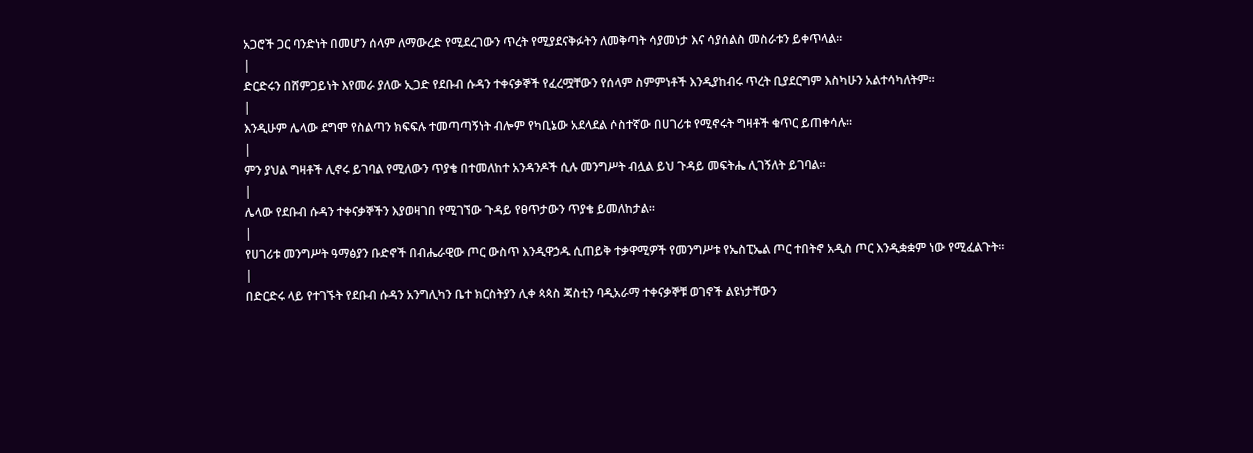አጋሮች ጋር ባንድነት በመሆን ሰላም ለማውረድ የሚደረገውን ጥረት የሚያደናቅፉትን ለመቅጣት ሳያመነታ እና ሳያሰልስ መስራቱን ይቀጥላል።
|
ድርድሩን በሸምጋይነት እየመራ ያለው ኢጋድ የደቡብ ሱዳን ተቀናቃኞች የፈረሟቸውን የሰላም ስምምነቶች እንዲያከብሩ ጥረት ቢያደርግም እስካሁን አልተሳካለትም።
|
እንዲሁም ሌላው ደግሞ የስልጣን ክፍፍሉ ተመጣጣኝነት ብሎም የካቢኔው አደላደል ሶስተኛው በሀገሪቱ የሚኖሩት ግዛቶች ቁጥር ይጠቀሳሉ።
|
ምን ያህል ግዛቶች ሊኖሩ ይገባል የሚለውን ጥያቄ በተመለከተ አንዳንዶች ሲሉ መንግሥት ብሏል ይህ ጉዳይ መፍትሔ ሊገኝለት ይገባል።
|
ሌላው የደቡብ ሱዳን ተቀናቃኞችን እያወዛገበ የሚገኘው ጉዳይ የፀጥታውን ጥያቄ ይመለከታል።
|
የሀገሪቱ መንግሥት ዓማፅያን ቡድኖች በብሔራዊው ጦር ውስጥ እንዲዋኃዱ ሲጠይቅ ተቃዋሚዎች የመንግሥቱ የኤስፒኤል ጦር ተበትኖ አዲስ ጦር እንዲቋቋም ነው የሚፈልጉት።
|
በድርድሩ ላይ የተገኙት የደቡብ ሱዳን አንግሊካን ቤተ ክርስትያን ሊቀ ጳጳስ ጃስቲን ባዲአራማ ተቀናቃኞቹ ወገኖች ልዩነታቸውን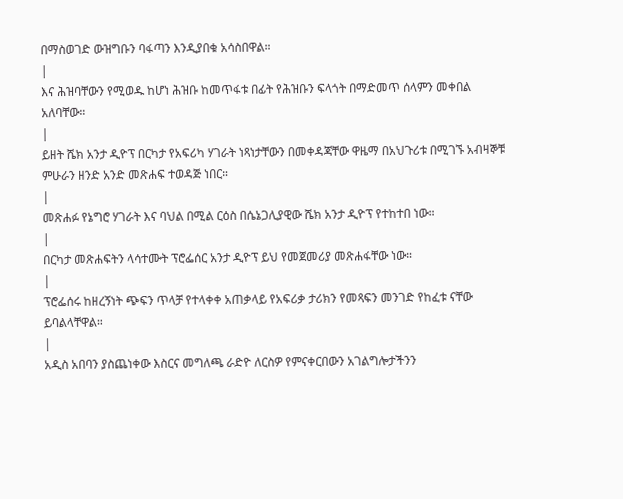በማስወገድ ውዝግቡን ባፋጣን እንዲያበቁ አሳስበዋል።
|
እና ሕዝባቸውን የሚወዱ ከሆነ ሕዝቡ ከመጥፋቱ በፊት የሕዝቡን ፍላጎት በማድመጥ ሰላምን መቀበል አለባቸው።
|
ይዘት ሼክ አንታ ዲዮፕ በርካታ የአፍሪካ ሃገራት ነጻነታቸውን በመቀዳጃቸው ዋዜማ በአህጉሪቱ በሚገኙ አብዛኞቹ ምሁራን ዘንድ አንድ መጽሐፍ ተወዳጅ ነበር።
|
መጽሐፉ የኔግሮ ሃገራት እና ባህል በሚል ርዕስ በሴኔጋሊያዊው ሼክ አንታ ዲዮፕ የተከተበ ነው።
|
በርካታ መጽሐፍትን ላሳተሙት ፕሮፌሰር አንታ ዲዮፕ ይህ የመጀመሪያ መጽሐፋቸው ነው።
|
ፕሮፌሰሩ ከዘረኝነት ጭፍን ጥላቻ የተላቀቀ አጠቃላይ የአፍሪቃ ታሪክን የመጻፍን መንገድ የከፈቱ ናቸው ይባልላቸዋል።
|
አዲስ አበባን ያስጨነቀው እስርና መግለጫ ራድዮ ለርስዎ የምናቀርበውን አገልግሎታችንን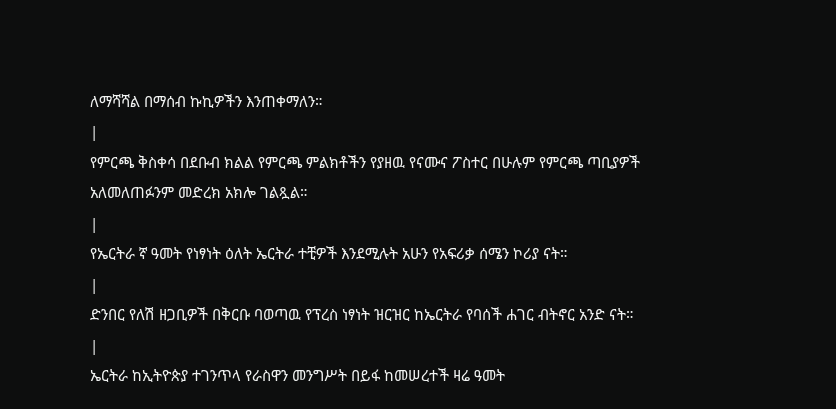ለማሻሻል በማሰብ ኩኪዎችን እንጠቀማለን።
|
የምርጫ ቅስቀሳ በደቡብ ክልል የምርጫ ምልክቶችን የያዘዉ የናሙና ፖስተር በሁሉም የምርጫ ጣቢያዎች አለመለጠፉንም መድረክ አክሎ ገልጿል።
|
የኤርትራ ኛ ዓመት የነፃነት ዕለት ኤርትራ ተቺዎች እንደሚሉት አሁን የአፍሪቃ ሰሜን ኮሪያ ናት።
|
ድንበር የለሽ ዘጋቢዎች በቅርቡ ባወጣዉ የፕረስ ነፃነት ዝርዝር ከኤርትራ የባሰች ሐገር ብትኖር አንድ ናት።
|
ኤርትራ ከኢትዮጵያ ተገንጥላ የራስዋን መንግሥት በይፋ ከመሠረተች ዛሬ ዓመት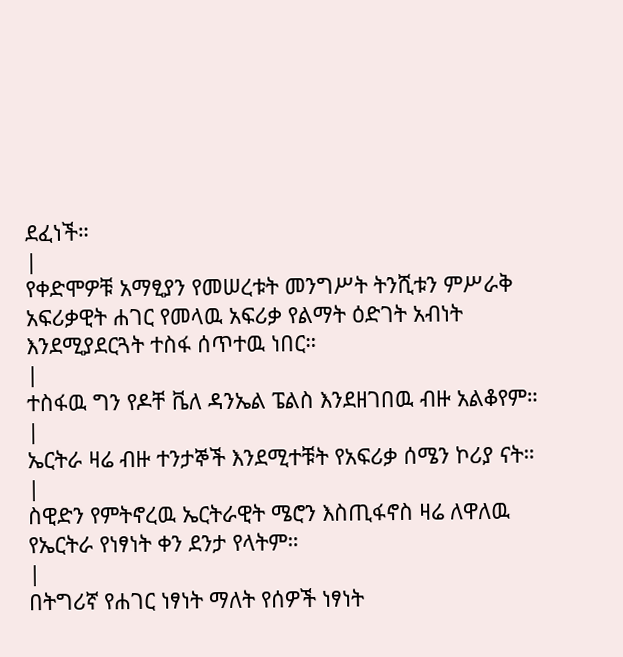ደፈነች።
|
የቀድሞዎቹ አማፂያን የመሠረቱት መንግሥት ትንሺቱን ምሥራቅ አፍሪቃዊት ሐገር የመላዉ አፍሪቃ የልማት ዕድገት አብነት እንደሚያደርጓት ተስፋ ሰጥተዉ ነበር።
|
ተስፋዉ ግን የዶቸ ቬለ ዳንኤል ፔልስ እንደዘገበዉ ብዙ አልቆየም።
|
ኤርትራ ዛሬ ብዙ ተንታኞች እንደሚተቹት የአፍሪቃ ሰሜን ኮሪያ ናት።
|
ስዊድን የምትኖረዉ ኤርትራዊት ሜሮን እስጢፋኖስ ዛሬ ለዋለዉ የኤርትራ የነፃነት ቀን ደንታ የላትም።
|
በትግሪኛ የሐገር ነፃነት ማለት የሰዎች ነፃነት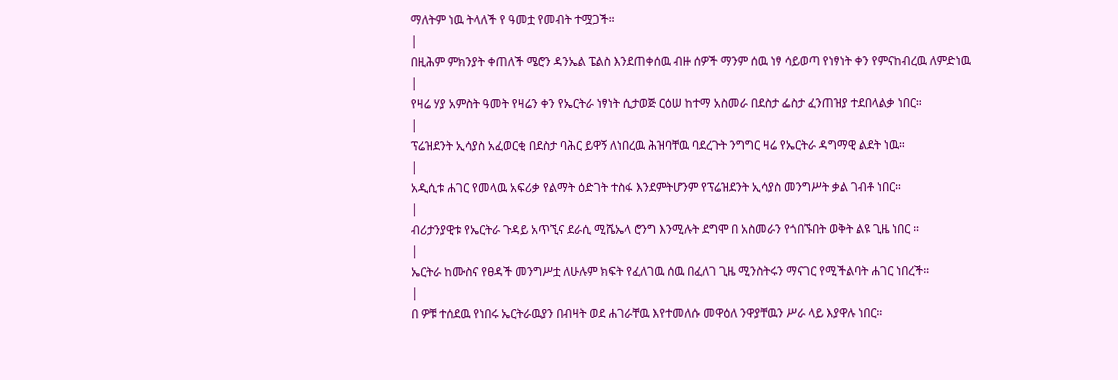ማለትም ነዉ ትላለች የ ዓመቷ የመብት ተሟጋች።
|
በዚሕም ምክንያት ቀጠለች ሜሮን ዳንኤል ፔልስ እንደጠቀሰዉ ብዙ ሰዎች ማንም ሰዉ ነፃ ሳይወጣ የነፃነት ቀን የምናከብረዉ ለምድነዉ
|
የዛሬ ሃያ አምስት ዓመት የዛሬን ቀን የኤርትራ ነፃነት ሲታወጅ ርዕሠ ከተማ አስመራ በደስታ ፌስታ ፈንጠዝያ ተደበላልቃ ነበር።
|
ፕሬዝደንት ኢሳያስ አፈወርቂ በደስታ ባሕር ይዋኝ ለነበረዉ ሕዝባቸዉ ባደረጉት ንግግር ዛሬ የኤርትራ ዳግማዊ ልደት ነዉ።
|
አዲሲቱ ሐገር የመላዉ አፍሪቃ የልማት ዕድገት ተስፋ እንደምትሆንም የፕሬዝደንት ኢሳያስ መንግሥት ቃል ገብቶ ነበር።
|
ብሪታንያዊቱ የኤርትራ ጉዳይ አጥኚና ደራሲ ሚሼኤላ ሮንግ እንሚሉት ደግሞ በ አስመራን የጎበኙበት ወቅት ልዩ ጊዜ ነበር ።
|
ኤርትራ ከሙስና የፀዳች መንግሥቷ ለሁሉም ክፍት የፈለገዉ ሰዉ በፈለገ ጊዜ ሚንስትሩን ማናገር የሚችልባት ሐገር ነበረች።
|
በ ዎቹ ተሰደዉ የነበሩ ኤርትራዉያን በብዛት ወደ ሐገራቸዉ እየተመለሱ መዋዕለ ንዋያቸዉን ሥራ ላይ እያዋሉ ነበር።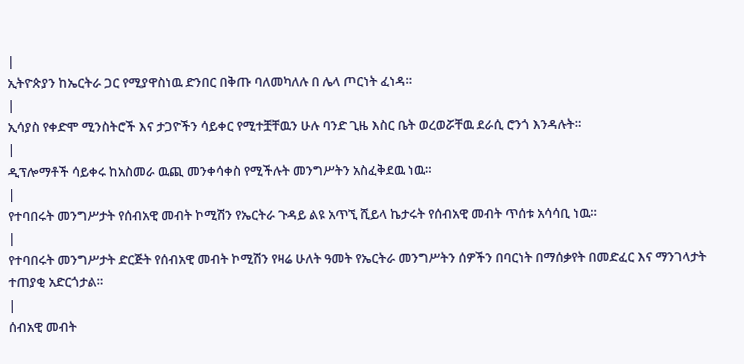|
ኢትዮጵያን ከኤርትራ ጋር የሚያዋስነዉ ድንበር በቅጡ ባለመካለሉ በ ሌላ ጦርነት ፈነዳ።
|
ኢሳያስ የቀድሞ ሚንስትሮች እና ታጋዮችን ሳይቀር የሚተቿቸዉን ሁሉ ባንድ ጊዜ እስር ቤት ወረወሯቸዉ ደራሲ ሮንጎ እንዳሉት።
|
ዲፕሎማቶች ሳይቀሩ ከአስመራ ዉጪ መንቀሳቀስ የሚችሉት መንግሥትን አስፈቅደዉ ነዉ።
|
የተባበሩት መንግሥታት የሰብአዊ መብት ኮሚሽን የኤርትራ ጉዳይ ልዩ አጥኚ ሺይላ ኬታሩት የሰብአዊ መብት ጥሰቱ አሳሳቢ ነዉ።
|
የተባበሩት መንግሥታት ድርጅት የሰብአዊ መብት ኮሚሽን የዛሬ ሁለት ዓመት የኤርትራ መንግሥትን ሰዎችን በባርነት በማሰቃየት በመድፈር እና ማንገላታት ተጠያቂ አድርጎታል።
|
ሰብአዊ መብት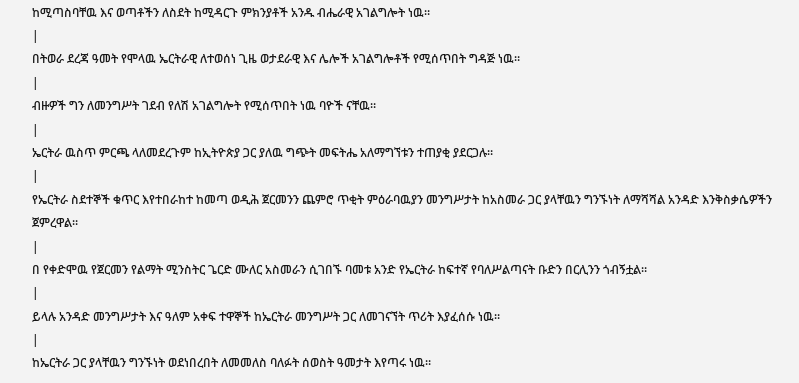ከሚጣስባቸዉ እና ወጣቶችን ለስደት ከሚዳርጉ ምክንያቶች አንዱ ብሔራዊ አገልግሎት ነዉ።
|
በትወራ ደረጃ ዓመት የሞላዉ ኤርትራዊ ለተወሰነ ጊዜ ወታደራዊ እና ሌሎች አገልግሎቶች የሚሰጥበት ግዳጅ ነዉ።
|
ብዙዎች ግን ለመንግሥት ገደብ የለሽ አገልግሎት የሚሰጥበት ነዉ ባዮች ናቸዉ።
|
ኤርትራ ዉስጥ ምርጫ ላለመደረጉም ከኢትዮጵያ ጋር ያለዉ ግጭት መፍትሔ አለማግኘቱን ተጠያቂ ያደርጋሉ።
|
የኤርትራ ስደተኞች ቁጥር እየተበራከተ ከመጣ ወዲሕ ጀርመንን ጨምሮ ጥቂት ምዕራባዉያን መንግሥታት ከአስመራ ጋር ያላቸዉን ግንኙነት ለማሻሻል አንዳድ እንቅስቃሴዎችን ጀምረዋል።
|
በ የቀድሞዉ የጀርመን የልማት ሚንስትር ጌርድ ሙለር አስመራን ሲገበኙ ባመቱ አንድ የኤርትራ ከፍተኛ የባለሥልጣናት ቡድን በርሊንን ጎብኝቷል።
|
ይላሉ አንዳድ መንግሥታት እና ዓለም አቀፍ ተዋኞች ከኤርትራ መንግሥት ጋር ለመገናኘት ጥሪት እያፈሰሱ ነዉ።
|
ከኤርትራ ጋር ያላቸዉን ግንኙነት ወደነበረበት ለመመለስ ባለፉት ሰወስት ዓመታት እየጣሩ ነዉ።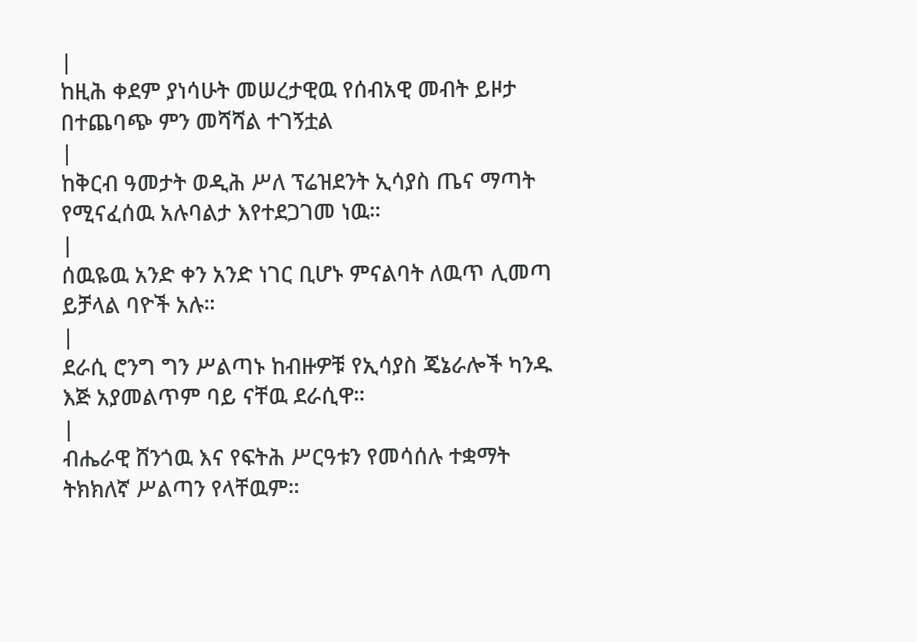|
ከዚሕ ቀደም ያነሳሁት መሠረታዊዉ የሰብአዊ መብት ይዞታ በተጨባጭ ምን መሻሻል ተገኝቷል
|
ከቅርብ ዓመታት ወዲሕ ሥለ ፕሬዝደንት ኢሳያስ ጤና ማጣት የሚናፈሰዉ አሉባልታ እየተደጋገመ ነዉ።
|
ሰዉዬዉ አንድ ቀን አንድ ነገር ቢሆኑ ምናልባት ለዉጥ ሊመጣ ይቻላል ባዮች አሉ።
|
ደራሲ ሮንግ ግን ሥልጣኑ ከብዙዎቹ የኢሳያስ ጄኔራሎች ካንዱ እጅ አያመልጥም ባይ ናቸዉ ደራሲዋ።
|
ብሔራዊ ሸንጎዉ እና የፍትሕ ሥርዓቱን የመሳሰሉ ተቋማት ትክክለኛ ሥልጣን የላቸዉም።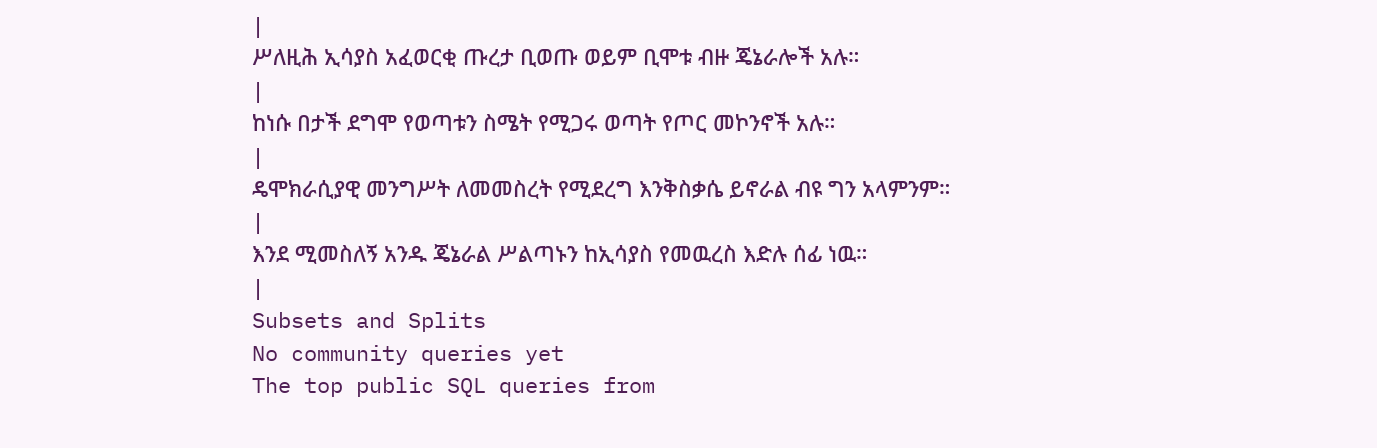|
ሥለዚሕ ኢሳያስ አፈወርቂ ጡረታ ቢወጡ ወይም ቢሞቱ ብዙ ጄኔራሎች አሉ።
|
ከነሱ በታች ደግሞ የወጣቱን ስሜት የሚጋሩ ወጣት የጦር መኮንኖች አሉ።
|
ዴሞክራሲያዊ መንግሥት ለመመስረት የሚደረግ እንቅስቃሴ ይኖራል ብዩ ግን አላምንም።
|
እንደ ሚመስለኝ አንዱ ጄኔራል ሥልጣኑን ከኢሳያስ የመዉረስ እድሉ ሰፊ ነዉ።
|
Subsets and Splits
No community queries yet
The top public SQL queries from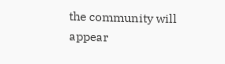the community will appear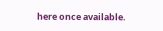here once available.